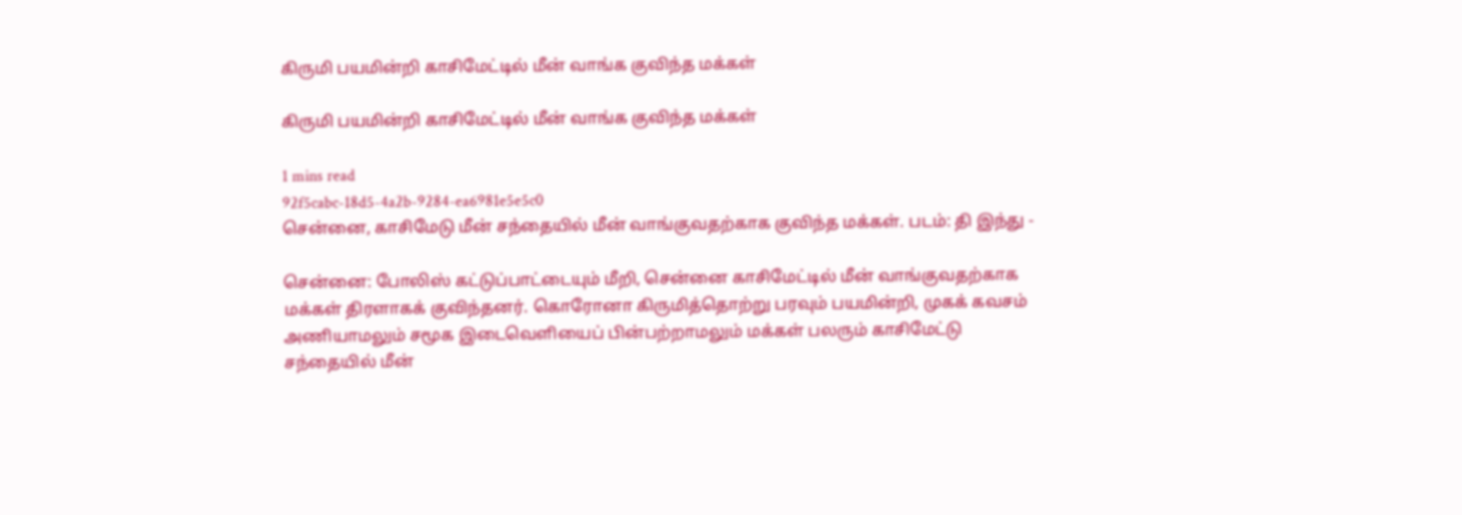கிருமி பயமின்றி காசிமேட்டில் மீன் வாங்க குவிந்த மக்கள்

கிருமி பயமின்றி காசிமேட்டில் மீன் வாங்க குவிந்த மக்கள்

1 mins read
92f5cabc-18d5-4a2b-9284-ea6981e5e5c0
சென்னை, காசிமேடு மீன் சந்தையில் மீன் வாங்குவதற்காக குவிந்த மக்கள். படம்: தி இந்து -

சென்னை: போலிஸ் கட்டுப்பாட்டையும் மீறி, சென்னை காசிமேட்டில் மீன் வாங்குவதற்காக மக்கள் திரளாகக் குவிந்தனர். கொரோனா கிருமித்தொற்று பரவும் பயமின்றி, முகக் கவசம் அணியாமலும் சமூக இடைவெளியைப் பின்பற்றாமலும் மக்கள் பலரும் காசிமேட்டு சந்தையில் மீன்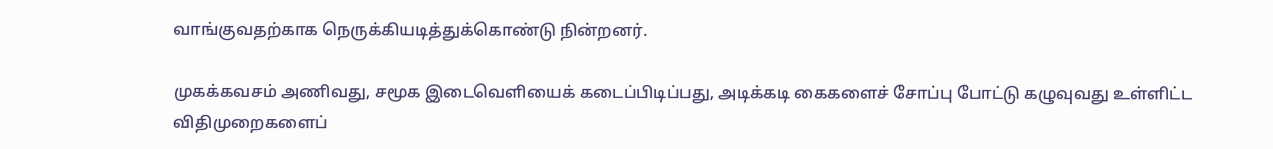வாங்குவதற்காக நெருக்கியடித்துக்கொண்டு நின்றனர்.

முகக்கவசம் அணிவது, சமூக இடைவெளியைக் கடைப்பிடிப்பது, அடிக்கடி கைகளைச் சோப்பு போட்டு கழுவுவது உள்ளிட்ட விதிமுறைகளைப்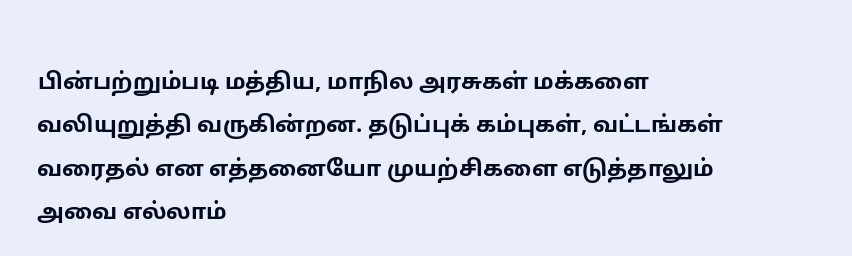பின்பற்றும்படி மத்திய, மாநில அரசுகள் மக்களை வலியுறுத்தி வருகின்றன. தடுப்புக் கம்புகள், வட்டங்கள் வரைதல் என எத்தனையோ முயற்சிகளை எடுத்தாலும் அவை எல்லாம்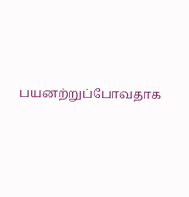பயனற்றுப்போவதாக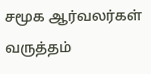சமூக ஆர்வலர்கள் வருத்தம்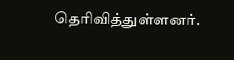தெரிவித்துள்ளனர்.